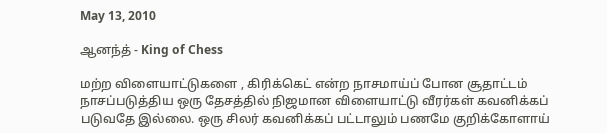May 13, 2010

ஆனந்த் - King of Chess

மற்ற விளையாட்டுகளை , கிரிக்கெட் என்ற நாசமாய்ப் போன சூதாட்டம் நாசப்படுத்திய ஒரு தேசத்தில் நிஜமான விளையாட்டு வீரர்கள் கவனிக்கப் படுவதே இல்லை. ஒரு சிலர் கவனிக்கப் பட்டாலும் பணமே குறிக்கோளாய்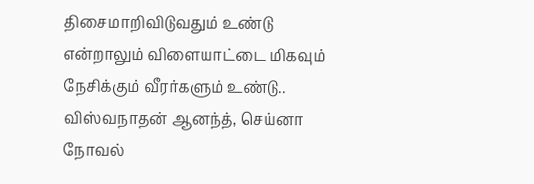திசைமாறிவிடுவதும் உண்டு என்றாலும் விளையாட்டை மிகவும் நேசிக்கும் வீரர்களும் உண்டு.. விஸ்வநாதன் ஆனந்த், செய்னா நோவல்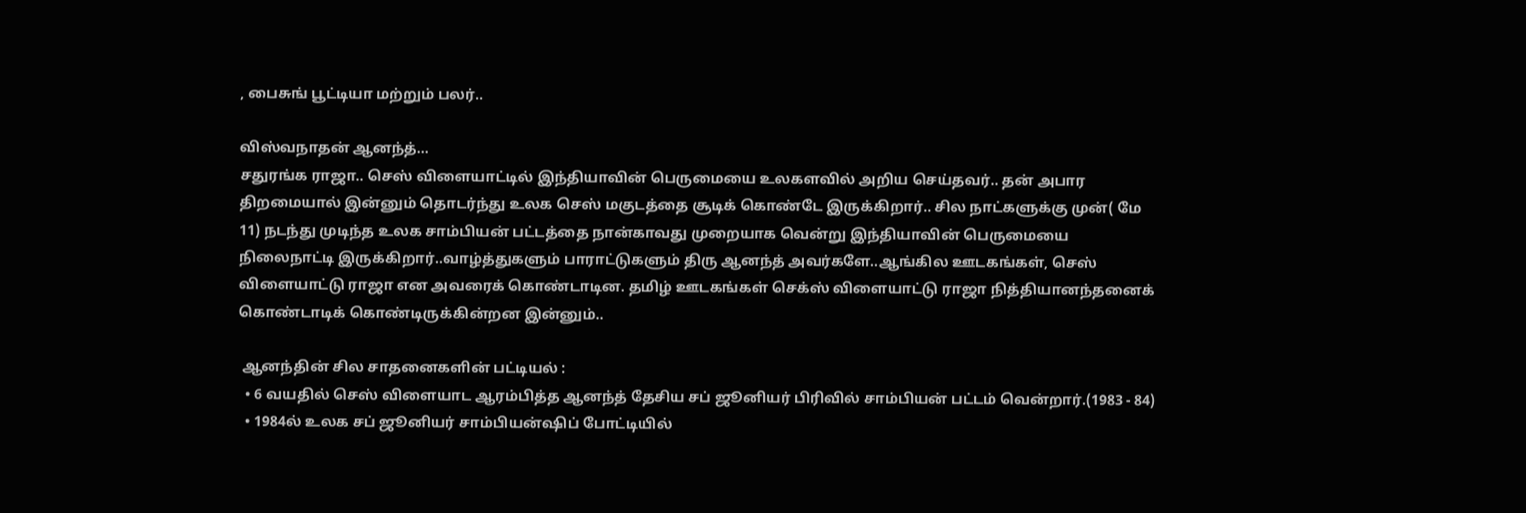, பைசுங் பூட்டியா மற்றும் பலர்..

விஸ்வநாதன் ஆனந்த்...
சதுரங்க ராஜா.. செஸ் விளையாட்டில் இந்தியாவின் பெருமையை உலகளவில் அறிய செய்தவர்.. தன் அபார திறமையால் இன்னும் தொடர்ந்து உலக செஸ் மகுடத்தை சூடிக் கொண்டே இருக்கிறார்.. சில நாட்களுக்கு முன்( மே 11) நடந்து முடிந்த உலக சாம்பியன் பட்டத்தை நான்காவது முறையாக வென்று இந்தியாவின் பெருமையை நிலைநாட்டி இருக்கிறார்..வாழ்த்துகளும் பாராட்டுகளும் திரு ஆனந்த் அவர்களே..ஆங்கில ஊடகங்கள், செஸ் விளையாட்டு ராஜா என அவரைக் கொண்டாடின. தமிழ் ஊடகங்கள் செக்ஸ் விளையாட்டு ராஜா நித்தியானந்தனைக் கொண்டாடிக் கொண்டிருக்கின்றன இன்னும்..

 ஆனந்தின் சில சாதனைகளின் பட்டியல் :
  • 6 வயதில் செஸ் விளையாட ஆரம்பித்த ஆனந்த் தேசிய சப் ஜூனியர் பிரிவில் சாம்பியன் பட்டம் வென்றார்.(1983 - 84)
  • 1984ல் உலக சப் ஜூனியர் சாம்பியன்ஷிப் போட்டியில்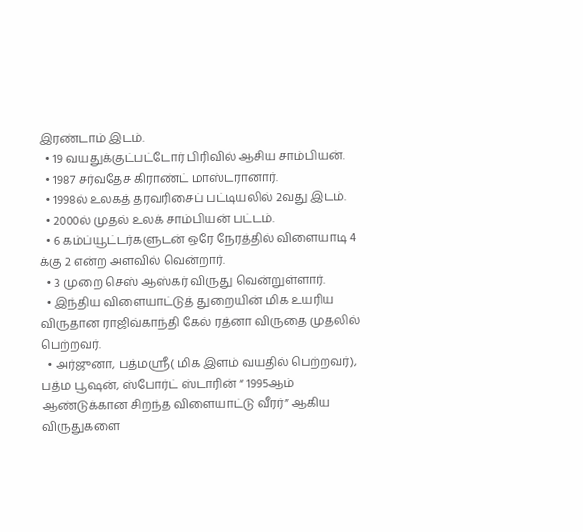இரண்டாம் இடம்.
  • 19 வயதுக்குட்பட்டோர் பிரிவில் ஆசிய சாம்பியன்.
  • 1987 சர்வதேச கிராண்ட் மாஸ்டரானார்.
  • 1998ல் உலகத் தரவரிசைப் பட்டியலில் 2வது இடம்.
  • 2000ல் முதல் உலக் சாம்பியன் பட்டம்.
  • 6 கம்ப்யூட்டர்களுடன் ஒரே நேரத்தில் விளையாடி 4 க்கு 2 என்ற அளவில் வென்றார்.
  • 3 முறை செஸ் ஆஸ்கர் விருது வென்றுள்ளார்.
  • இந்திய விளையாட்டுத் துறையின் மிக உயரிய விருதான ராஜிவ்காந்தி கேல் ரத்னா விருதை முதலில் பெற்றவர்.
  • அர்ஜுனா, பத்மஸ்ரீ( மிக இளம் வயதில் பெற்றவர்), பத்ம பூஷன், ஸ்போர்ட் ஸ்டாரின் “ 1995ஆம் ஆண்டுக்கான சிறந்த விளையாட்டு வீரர்” ஆகிய விருதுகளை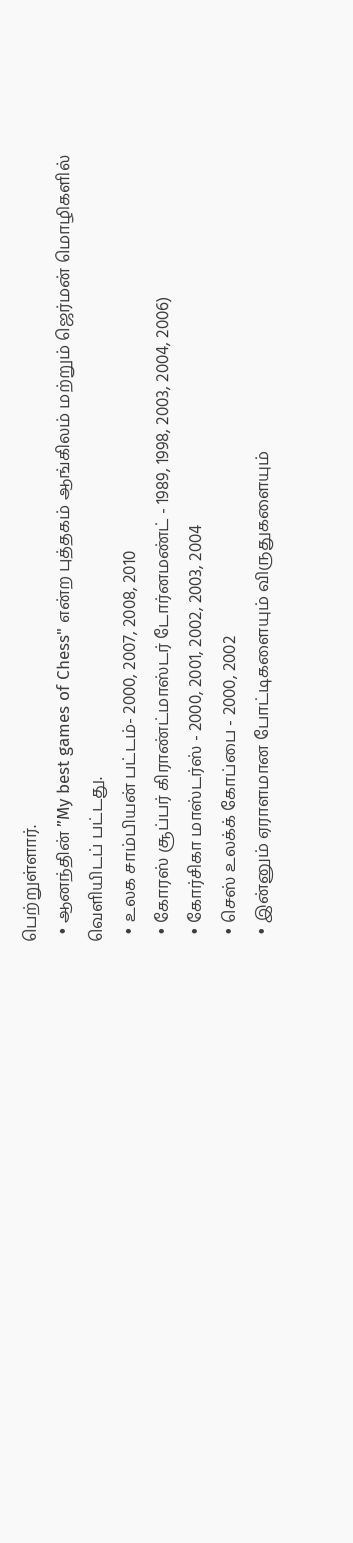பெற்றுள்ளார்.
  • ஆனந்தின் ”My best games of Chess" என்ற புத்தகம் ஆங்கிலம் மற்றும் ஜெர்மன் மொழிகளில் வெளியிடப் பட்டது.
  • உலக சாம்பியன் பட்டம்- 2000, 2007, 2008, 2010
  • கோரஸ் சூப்பர் கிராண்ட்மாஸ்டர் டோர்னமண்ட் - 1989, 1998, 2003, 2004, 2006)
  • கோர்சிகா மாஸ்டர்ஸ் - 2000, 2001, 2002, 2003, 2004
  • செஸ் உலக்க் கோப்பை - 2000, 2002
  • இன்னும் ஏராளமான போட்டிகளையும் விருதுகளையும்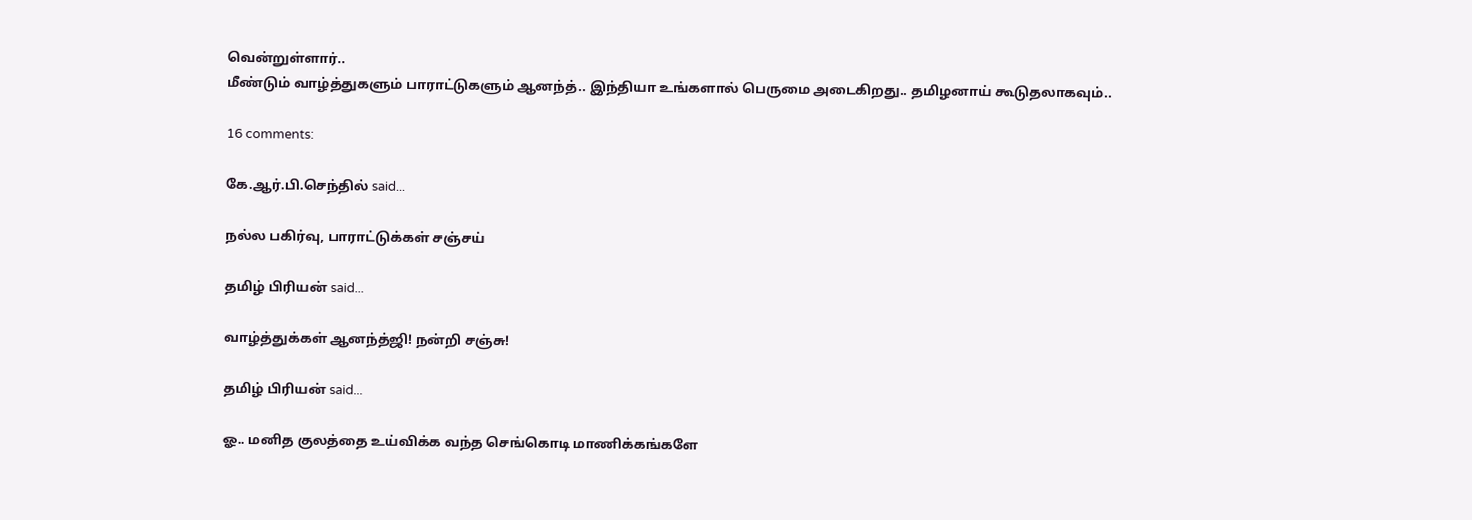வென்றுள்ளார்..
மீண்டும் வாழ்த்துகளும் பாராட்டுகளும் ஆனந்த்.. இந்தியா உங்களால் பெருமை அடைகிறது.. தமிழனாய் கூடுதலாகவும்..

16 comments:

கே.ஆர்.பி.செந்தில் said...

நல்ல பகிர்வு, பாராட்டுக்கள் சஞ்சய்

தமிழ் பிரியன் said...

வாழ்த்துக்கள் ஆனந்த்ஜி! நன்றி சஞ்சு!

தமிழ் பிரியன் said...

ஓ.. மனித குலத்தை உய்விக்க வந்த செங்கொடி மாணிக்கங்களே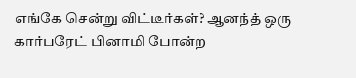எங்கே சென்று விட்டீர்கள்? ஆனந்த் ஒரு கார்பரேட் பினாமி போன்ற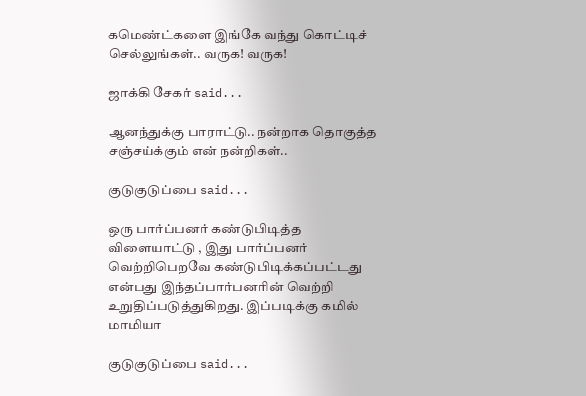கமெண்ட்களை இங்கே வந்து கொட்டிச் செல்லுங்கள்.. வருக! வருக!

ஜாக்கி சேகர் said...

ஆனந்துக்கு பாராட்டு.. நன்றாக தொகுத்த சஞ்சய்க்கும் என் நன்றிகள்..

குடுகுடுப்பை said...

ஒரு பார்ப்பனர் கண்டுபிடித்த விளையாட்டு , இது பார்ப்பனர் வெற்றிபெறவே கண்டுபிடிக்கப்பட்டது என்பது இந்தப்பார்பனரின் வெற்றி உறுதிப்படுத்துகிறது. இப்படிக்கு கமில் மாமியா

குடுகுடுப்பை said...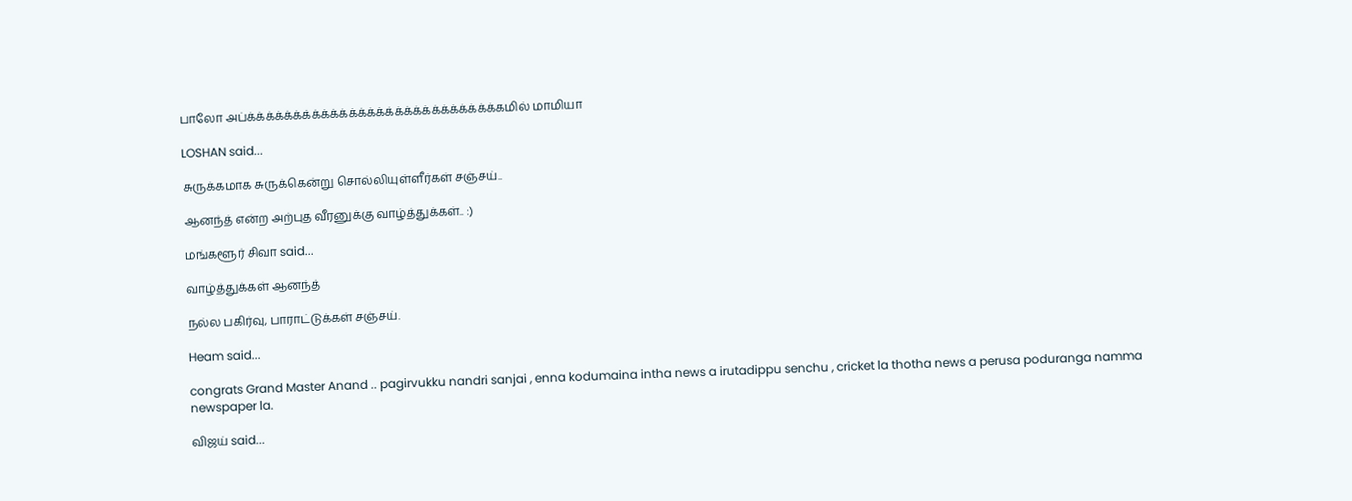பாலோ அப்க்க்க்க்க்க்க்க்க்க்க்க்க்க்க்க்க்க்க்க்க்க்க்க்க்க்க்கமில் மாமியா

LOSHAN said...

சுருக்கமாக சுருக்கென்று சொல்லியுள்ளீர்கள் சஞ்சய்..

ஆனந்த் என்ற அற்புத வீரனுக்கு வாழ்த்துக்கள்.. :)

மங்களூர் சிவா said...

வாழ்த்துக்கள் ஆனந்த்

நல்ல பகிர்வு, பாராட்டுக்கள் சஞ்சய்.

Heam said...

congrats Grand Master Anand .. pagirvukku nandri sanjai , enna kodumaina intha news a irutadippu senchu , cricket la thotha news a perusa poduranga namma newspaper la.

விஜய் said...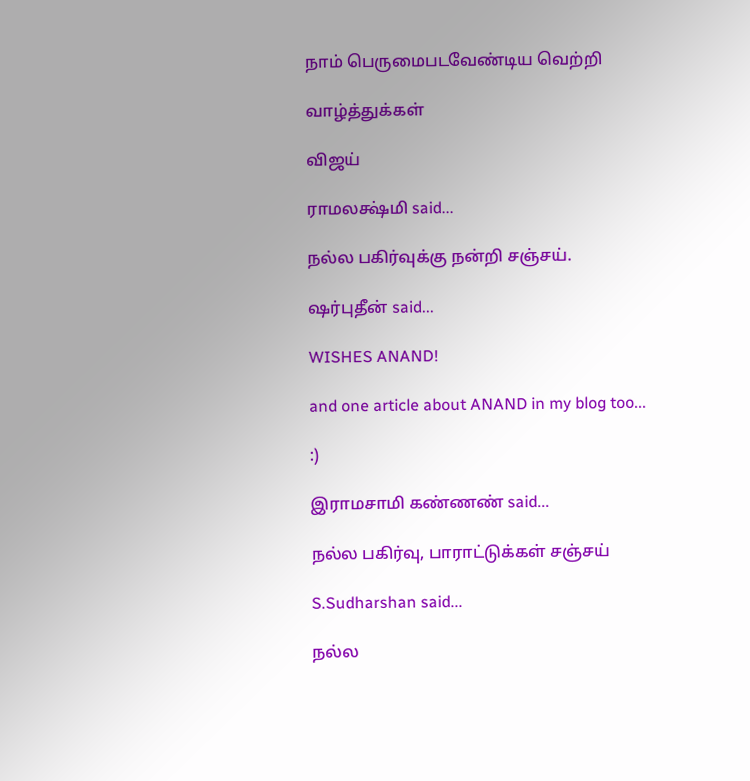நாம் பெருமைபடவேண்டிய வெற்றி

வாழ்த்துக்கள்

விஜய்

ராமலக்ஷ்மி said...

நல்ல பகிர்வுக்கு நன்றி சஞ்சய்.

ஷர்புதீன் said...

WISHES ANAND!

and one article about ANAND in my blog too...

:)

இராமசாமி கண்ணண் said...

நல்ல பகிர்வு, பாராட்டுக்கள் சஞ்சய்

S.Sudharshan said...

நல்ல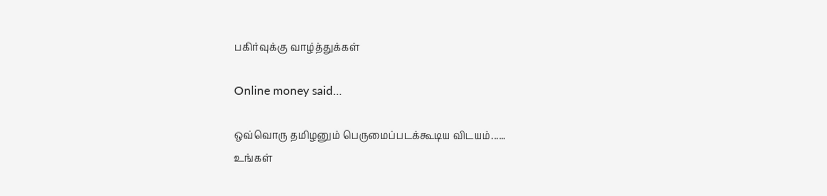பகிர்வுக்கு வாழ்த்துக்கள்

Online money said...

ஒவ்வொரு தமிழனும் பெருமைப்படக்கூடிய விடயம்......
உங்கள்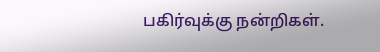பகிர்வுக்கு நன்றிகள்.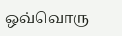ஒவ்வொரு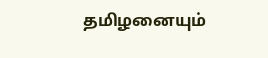தமிழனையும்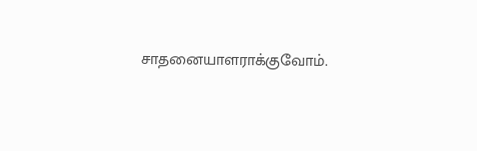சாதனையாளராக்குவோம்.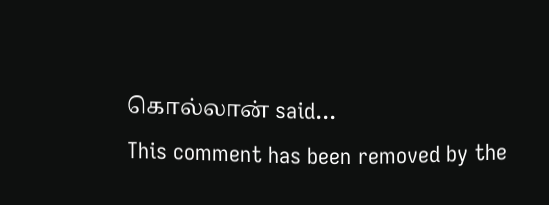கொல்லான் said...
This comment has been removed by the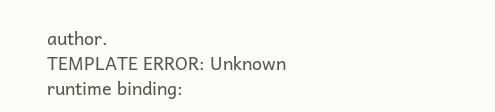author.
TEMPLATE ERROR: Unknown runtime binding: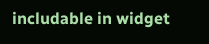includable in widget